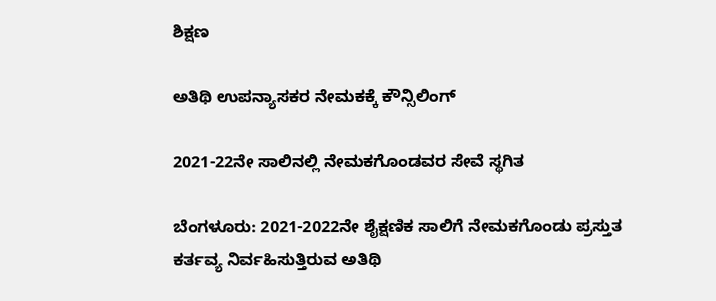ಶಿಕ್ಷಣ

ಅತಿಥಿ ಉಪನ್ಯಾಸಕರ ನೇಮಕಕ್ಕೆ ಕೌನ್ಸಿಲಿಂಗ್

2021-22ನೇ ಸಾಲಿನಲ್ಲಿ ನೇಮಕಗೊಂಡವರ ಸೇವೆ ಸ್ಥಗಿತ

ಬೆಂಗಳೂರು: 2021-2022ನೇ ಶೈಕ್ಷಣಿಕ ಸಾಲಿಗೆ ನೇಮಕಗೊಂಡು ಪ್ರಸ್ತುತ ಕರ್ತವ್ಯ ನಿರ್ವಹಿಸುತ್ತಿರುವ ಅತಿಥಿ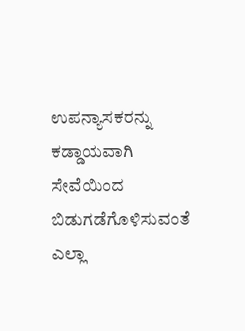ಉಪನ್ಯಾಸಕರನ್ನು ಕಡ್ಡಾಯವಾಗಿ ಸೇವೆಯಿಂದ ಬಿಡುಗಡೆಗೊಳಿಸುವಂತೆ ಎಲ್ಲಾ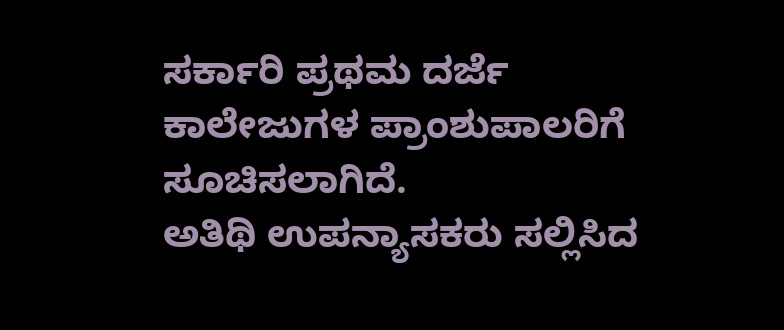ಸರ್ಕಾರಿ ಪ್ರಥಮ ದರ್ಜೆ ಕಾಲೇಜುಗಳ ಪ್ರಾಂಶುಪಾಲರಿಗೆ ಸೂಚಿಸಲಾಗಿದೆ.
ಅತಿಥಿ ಉಪನ್ಯಾಸಕರು ಸಲ್ಲಿಸಿದ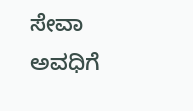ಸೇವಾ ಅವಧಿಗೆ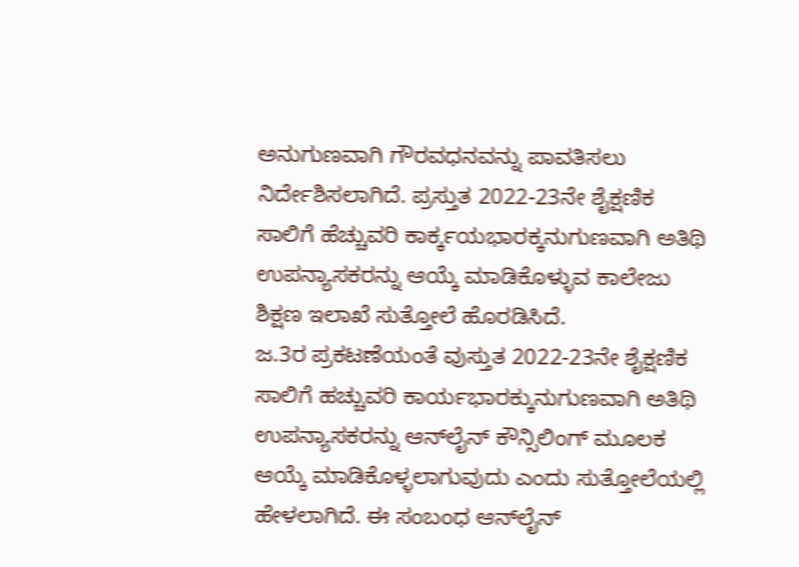ಅನುಗುಣವಾಗಿ ಗೌರವಧನವನ್ನು ಪಾವತಿಸಲು ನಿರ್ದೇಶಿಸಲಾಗಿದೆ. ಪ್ರಸ್ತುತ 2022-23ನೇ ಶೈಕ್ಷಣಿಕ ಸಾಲಿಗೆ ಹೆಚ್ಚುವರಿ ಕಾರ್ಕ್ಕಯಭಾರಕ್ಕನುಗುಣವಾಗಿ ಅತಿಥಿ ಉಪನ್ಯಾಸಕರನ್ನು ಆಯ್ಕೆ ಮಾಡಿಕೊಳ್ಳುವ ಕಾಲೇಜು ಶಿಕ್ಷಣ ಇಲಾಖೆ ಸುತ್ತೋಲೆ ಹೊರಡಿಸಿದೆ.
ಜ.3ರ ಪ್ರಕಟಣೆಯಂತೆ ವುಸ್ತುತ 2022-23ನೇ ಶೈಕ್ಷಣಿಕ ಸಾಲಿಗೆ ಹಚ್ಚುವರಿ ಕಾರ್ಯಭಾರಕ್ಕುನುಗುಣವಾಗಿ ಅತಿಥಿ ಉಪನ್ಯಾಸಕರನ್ನು ಆನ್‌ಲೈನ್ ಕೌನ್ಸಿಲಿಂಗ್ ಮೂಲಕ ಆಯ್ಕೆ ಮಾಡಿಕೊಳ್ಳಲಾಗುವುದು ಎಂದು ಸುತ್ತೋಲೆಯಲ್ಲಿ ಹೇಳಲಾಗಿದೆ. ಈ ಸಂಬಂಧ ಆನ್‌ಲೈನ್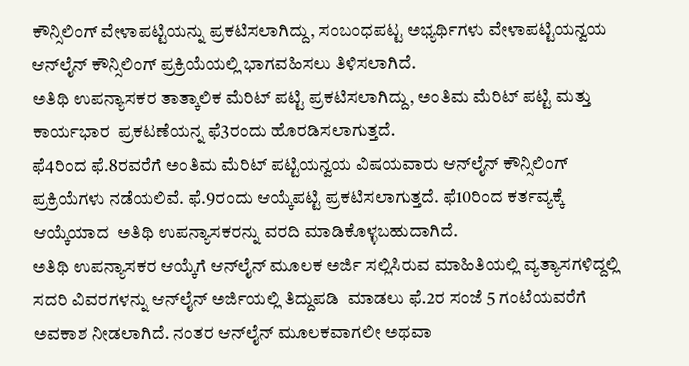ಕೌನ್ಸಿಲಿಂಗ್ ವೇಳಾಪಟ್ಟಿಯನ್ನು ಪ್ರಕಟಿಸಲಾಗಿದ್ದು, ಸಂಬಂಧಪಟ್ಟ ಅಭ್ಯರ್ಥಿಗಳು ವೇಳಾಪಟ್ಟಿಯನ್ವಯ ಆನ್‌ಲೈನ್ ಕೌನ್ಸಿಲಿಂಗ್ ಪ್ರಕ್ರಿಯೆಯಲ್ಲಿ ಭಾಗವಹಿಸಲು ತಿಳಿಸಲಾಗಿದೆ.
ಅತಿಥಿ ಉಪನ್ಯಾಸಕರ ತಾತ್ಕಾಲಿಕ ಮೆರಿಟ್ ಪಟ್ಟಿ ಪ್ರಕಟಿಸಲಾಗಿದ್ದು, ಅಂತಿಮ ಮೆರಿಟ್ ಪಟ್ಟಿ ಮತ್ತು  ಕಾರ್ಯಭಾರ  ಪ್ರಕಟಣೆಯನ್ನ ಫೆ3ರಂದು ಹೊರಡಿಸಲಾಗುತ್ತದೆ.
ಫೆ4ರಿಂದ ಫೆ.8ರವರೆಗೆ ಅಂತಿಮ ಮೆರಿಟ್ ಪಟ್ಟಿಯನ್ವಯ ವಿಷಯವಾರು ಆನ್‌ಲೈನ್ ಕೌನ್ಸಿಲಿಂಗ್ ಪ್ರಕ್ರಿಯೆಗಳು ನಡೆಯಲಿವೆ. ಫೆ.9ರಂದು ಆಯ್ಕೆಪಟ್ಟಿ ಪ್ರಕಟಿಸಲಾಗುತ್ತದೆ. ಫೆ10ರಿಂದ ಕರ್ತವ್ಯಕ್ಕೆ ಆಯ್ಕೆಯಾದ  ಅತಿಥಿ ಉಪನ್ಯಾಸಕರನ್ನು ವರದಿ ಮಾಡಿಕೊಳ್ಳಬಹುದಾಗಿದೆ.
ಅತಿಥಿ ಉಪನ್ಯಾಸಕರ ಆಯ್ಕೆಗೆ ಆನ್‌ಲೈನ್ ಮೂಲಕ ಅರ್ಜಿ ಸಲ್ಲಿಸಿರುವ ಮಾಹಿತಿಯಲ್ಲಿ ವ್ಯತ್ಯಾಸಗಳಿದ್ದಲ್ಲಿ ಸದರಿ ವಿವರಗಳನ್ನು ಆನ್‌ಲೈನ್ ಅರ್ಜಿಯಲ್ಲಿ ತಿದ್ದುಪಡಿ  ಮಾಡಲು ಫೆ.2ರ ಸಂಜೆ 5 ಗಂಟೆಯವರೆಗೆ ಅವಕಾಶ ನೀಡಲಾಗಿದೆ. ನಂತರ ಆನ್‌ಲೈನ್ ಮೂಲಕವಾಗಲೀ ಅಥವಾ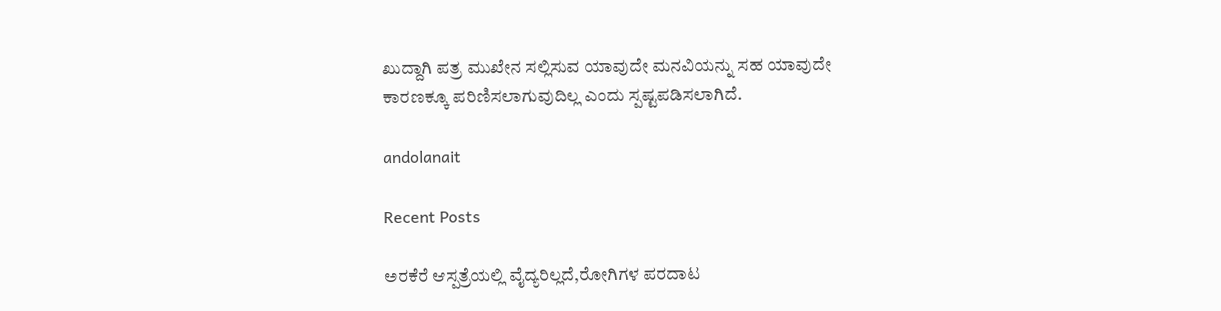ಖುದ್ದಾಗಿ ಪತ್ರ ಮುಖೇನ ಸಲ್ಲಿಸುವ ಯಾವುದೇ ಮನವಿಯನ್ನು ಸಹ ಯಾವುದೇ ಕಾರಣಕ್ಕೂ ಪರಿಣಿಸಲಾಗುವುದಿಲ್ಲ ಎಂದು ಸ್ಪಷ್ಟಪಡಿಸಲಾಗಿದೆ.

andolanait

Recent Posts

ಅರಕೆರೆ ಆಸ್ಪತ್ರೆಯಲ್ಲಿ ವೈದ್ಯರಿಲ್ಲದೆ,ರೋಗಿಗಳ ಪರದಾಟ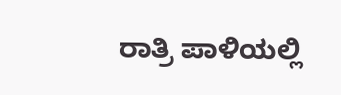ರಾತ್ರಿ ಪಾಳಿಯಲ್ಲಿ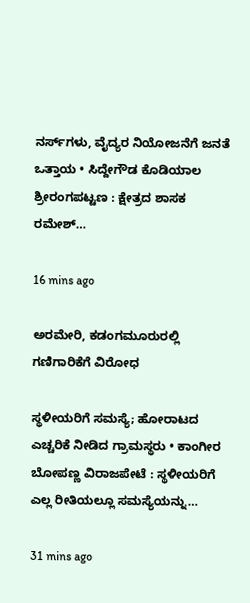ನರ್ಸ್‌ಗಳು, ವೈದ್ಯರ ನಿಯೋಜನೆಗೆ ಜನತೆ ಒತ್ತಾಯ • ಸಿದ್ದೇಗೌಡ ಕೊಡಿಯಾಲ ಶ್ರೀರಂಗಪಟ್ಟಣ : ಕ್ಷೇತ್ರದ ಶಾಸಕ ರಮೇಶ್…

16 mins ago

ಅರಮೇರಿ, ಕಡಂಗಮೂರುರಲ್ಲಿ ಗಣಿಗಾರಿಕೆಗೆ ವಿರೋಧ

ಸ್ಥಳೀಯರಿಗೆ ಸಮಸ್ಯೆ; ಹೋರಾಟದ ಎಚ್ಚರಿಕೆ ನೀಡಿದ ಗ್ರಾಮಸ್ಥರು • ಕಾಂಗೀರ ಬೋಪಣ್ಣ ವಿರಾಜಪೇಟೆ : ಸ್ಥಳೀಯರಿಗೆ ಎಲ್ಲ ರೀತಿಯಲ್ಲೂ ಸಮಸ್ಯೆಯನ್ನು…

31 mins ago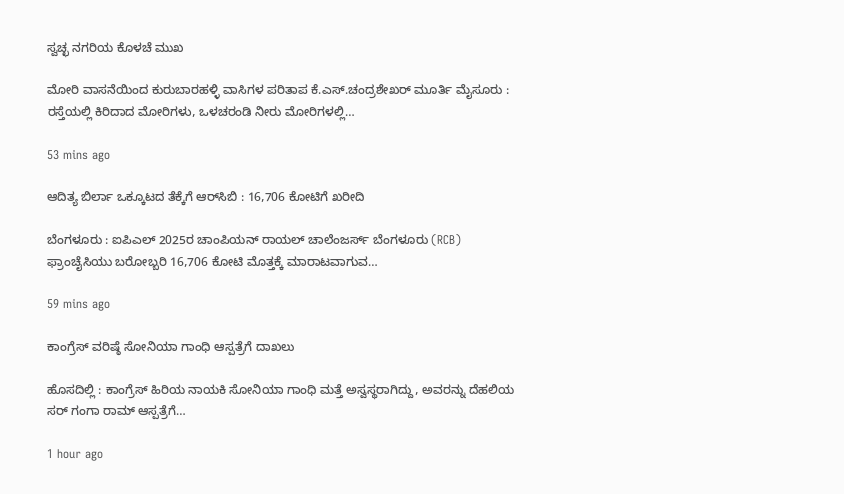ಸ್ವಚ್ಛ ನಗರಿಯ ಕೊಳಚೆ ಮುಖ

ಮೋರಿ ವಾಸನೆಯಿಂದ ಕುರುಬಾರಹಳ್ಳಿ ವಾಸಿಗಳ ಪರಿತಾಪ ಕೆ.ಎಸ್.ಚಂದ್ರಶೇಖರ್ ಮೂರ್ತಿ ಮೈಸೂರು : ರಸ್ತೆಯಲ್ಲಿ ಕಿರಿದಾದ ಮೋರಿಗಳು, ಒಳಚರಂಡಿ ನೀರು ಮೋರಿಗಳಲ್ಲಿ…

53 mins ago

ಆದಿತ್ಯ ಬಿರ್ಲಾ ಒಕ್ಕೂಟದ ತೆಕ್ಕೆಗೆ ಆರ್‌ಸಿಬಿ : 16,706 ಕೋಟಿಗೆ ಖರೀದಿ

ಬೆಂಗಳೂರು : ಐಪಿಎಲ್ 2025ರ ಚಾಂಪಿಯನ್ ರಾಯಲ್ ಚಾಲೆಂಜರ್ಸ್ ಬೆಂಗಳೂರು (RCB) ಫ್ರಾಂಚೈಸಿಯು ಬರೋಬ್ಬರಿ 16,706 ಕೋಟಿ ಮೊತ್ತಕ್ಕೆ ಮಾರಾಟವಾಗುವ…

59 mins ago

ಕಾಂಗ್ರೆಸ್‌ ವರಿಷ್ಠೆ ಸೋನಿಯಾ ಗಾಂಧಿ ಆಸ್ಪತ್ರೆಗೆ ದಾಖಲು

ಹೊಸದಿಲ್ಲಿ : ಕಾಂಗ್ರೆಸ್ ಹಿರಿಯ ನಾಯಕಿ ಸೋನಿಯಾ ಗಾಂಧಿ ಮತ್ತೆ ಅಸ್ವಸ್ಥರಾಗಿದ್ದು, ಅವರನ್ನು ದೆಹಲಿಯ ಸರ್ ಗಂಗಾ ರಾಮ್ ಆಸ್ಪತ್ರೆಗೆ…

1 hour ago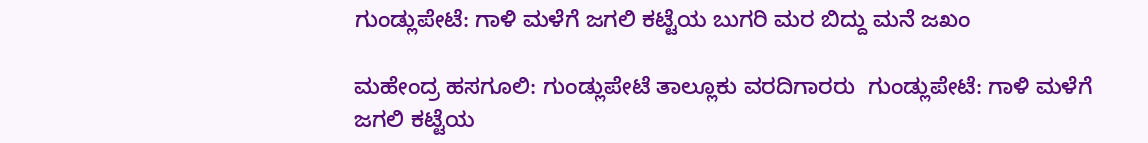ಗುಂಡ್ಲುಪೇಟೆ: ಗಾಳಿ ಮಳೆಗೆ ಜಗಲಿ ಕಟ್ಟೆಯ ಬುಗರಿ ಮರ ಬಿದ್ದು ಮನೆ ಜಖಂ

ಮಹೇಂದ್ರ ಹಸಗೂಲಿ: ಗುಂಡ್ಲುಪೇಟೆ ತಾಲ್ಲೂಕು ವರದಿಗಾರರು  ಗುಂಡ್ಲುಪೇಟೆ: ಗಾಳಿ ಮಳೆಗೆ ಜಗಲಿ ಕಟ್ಟೆಯ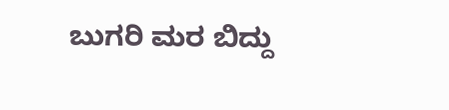ಬುಗರಿ ಮರ ಬಿದ್ದು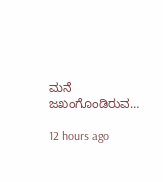ಮನೆ ಜಖಂಗೊಂಡಿರುವ…

12 hours ago